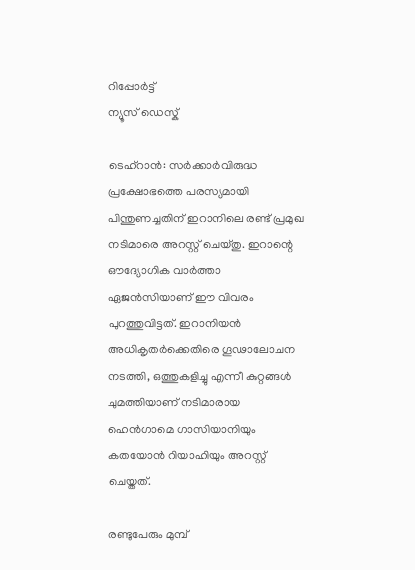റിപ്പോര്‍ട്ട്
ന്യൂസ് ഡെസ്ക്

ടെഹ്റാന്‍: സര്‍ക്കാര്‍വിരുദ്ധ പ്രക്ഷോഭത്തെ പരസ്യമായി പിന്തുണച്ചതിന് ഇറാനിലെ രണ്ട് പ്രമുഖ നടിമാരെ അറസ്റ്റ് ചെയ്തു. ഇറാന്റെ ഔദ്യോഗിക വാര്‍ത്താ ഏജന്‍സിയാണ് ഈ വിവരം പുറത്തുവിട്ടത്. ഇറാനിയന്‍ അധികൃതര്‍ക്കെതിരെ ഗൂഢാലോചന നടത്തി, ഒത്തുകളിച്ചു എന്നീ കുറ്റങ്ങള്‍ ചുമത്തിയാണ് നടിമാരായ ഹെന്‍ഗാമെ ഗാസിയാനിയും കതയോന്‍ റിയാഹിയും അറസ്റ്റ് ചെയ്തത്.

രണ്ടുപേരും മുമ്പ്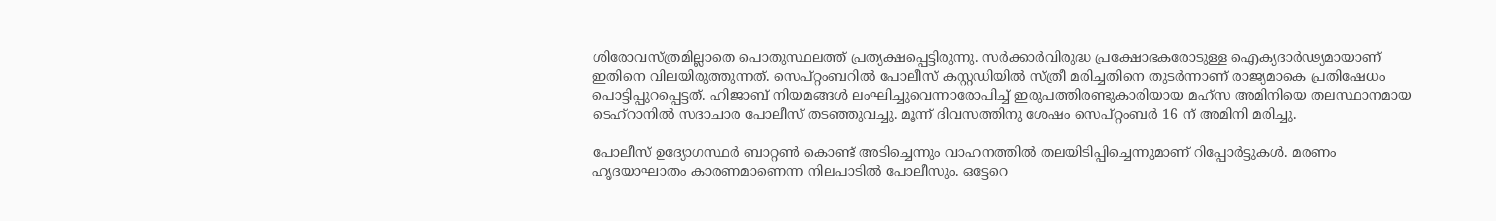ശിരോവസ്ത്രമില്ലാതെ പൊതുസ്ഥലത്ത് പ്രത്യക്ഷപ്പെട്ടിരുന്നു. സര്‍ക്കാര്‍വിരുദ്ധ പ്രക്ഷോഭകരോടുള്ള ഐക്യദാര്‍ഢ്യമായാണ് ഇതിനെ വിലയിരുത്തുന്നത്. സെപ്റ്റംബറില്‍ പോലീസ് കസ്റ്റഡിയില്‍ സ്ത്രീ മരിച്ചതിനെ തുടര്‍ന്നാണ് രാജ്യമാകെ പ്രതിഷേധം പൊട്ടിപ്പുറപ്പെട്ടത്. ഹിജാബ് നിയമങ്ങള്‍ ലംഘിച്ചുവെന്നാരോപിച്ച് ഇരുപത്തിരണ്ടുകാരിയായ മഹ്സ അമിനിയെ തലസ്ഥാനമായ ടെഹ്റാനില്‍ സദാചാര പോലീസ് തടഞ്ഞുവച്ചു. മൂന്ന് ദിവസത്തിനു ശേഷം സെപ്റ്റംബര്‍ 16 ന് അമിനി മരിച്ചു.

പോലീസ് ഉദ്യോഗസ്ഥര്‍ ബാറ്റണ്‍ കൊണ്ട് അടിച്ചെന്നും വാഹനത്തില്‍ തലയിടിപ്പിച്ചെന്നുമാണ് റിപ്പോര്‍ട്ടുകള്‍. മരണം ഹൃദയാഘാതം കാരണമാണെന്ന നിലപാടില്‍ പോലീസും. ഒട്ടേറെ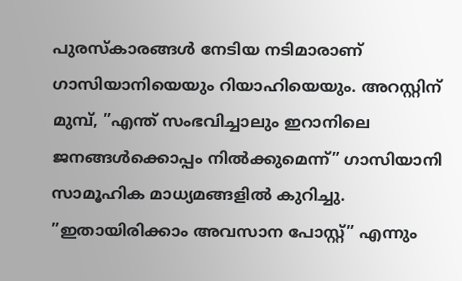പുരസ്‌കാരങ്ങള്‍ നേടിയ നടിമാരാണ് ഗാസിയാനിയെയും റിയാഹിയെയും. അറസ്റ്റിന് മുമ്പ്, ”എന്ത് സംഭവിച്ചാലും ഇറാനിലെ ജനങ്ങള്‍ക്കൊപ്പം നില്‍ക്കുമെന്ന്” ഗാസിയാനി സാമൂഹിക മാധ്യമങ്ങളില്‍ കുറിച്ചു. ”ഇതായിരിക്കാം അവസാന പോസ്റ്റ്” എന്നും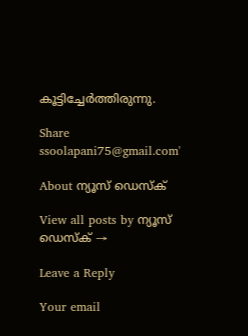കൂട്ടിച്ചേര്‍ത്തിരുന്നു.

Share
ssoolapani75@gmail.com'

About ന്യൂസ് ഡെസ്ക്

View all posts by ന്യൂസ് ഡെസ്ക് →

Leave a Reply

Your email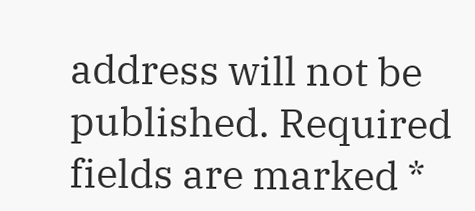address will not be published. Required fields are marked *